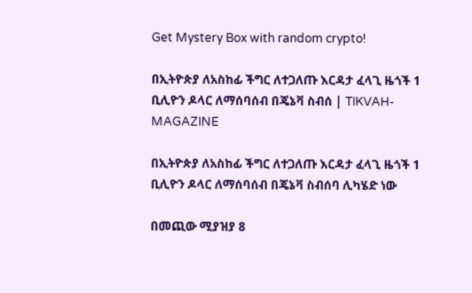Get Mystery Box with random crypto!

በኢትዮጵያ ለአስከፊ ችግር ለተጋለጡ እርዳታ ፈላጊ ዜጎች 1 ቢሊዮን ዶላር ለማሰባሰብ በጄኔቫ ስብሰ | TIKVAH-MAGAZINE

በኢትዮጵያ ለአስከፊ ችግር ለተጋለጡ እርዳታ ፈላጊ ዜጎች 1 ቢሊዮን ዶላር ለማሰባሰብ በጄኔቫ ስብሰባ ሊካሄድ ነው

በመጪው ሚያዝያ 8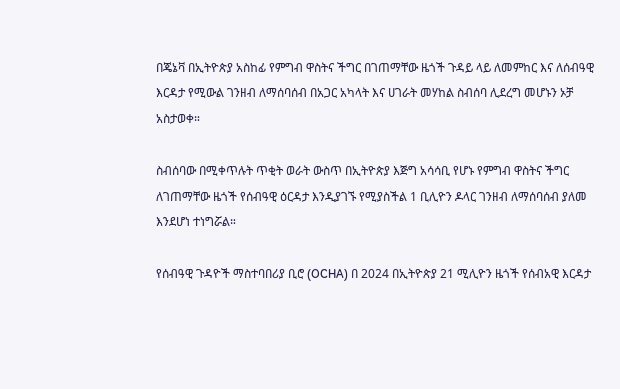በጄኔቫ በኢትዮጵያ አስከፊ የምግብ ዋስትና ችግር በገጠማቸው ዜጎች ጉዳይ ላይ ለመምከር እና ለሰብዓዊ እርዳታ የሚውል ገንዘብ ለማሰባሰብ በአጋር አካላት እና ሀገራት መሃከል ስብሰባ ሊደረግ መሆኑን ኦቻ አስታወቀ።

ስብሰባው በሚቀጥሉት ጥቂት ወራት ውስጥ በኢትዮጵያ እጅግ አሳሳቢ የሆኑ የምግብ ዋስትና ችግር ለገጠማቸው ዜጎች የሰብዓዊ ዕርዳታ እንዲያገኙ የሚያስችል 1 ቢሊዮን ዶላር ገንዘብ ለማሰባሰብ ያለመ እንደሆነ ተነግሯል።

የሰብዓዊ ጉዳዮች ማስተባበሪያ ቢሮ (OCHA) በ 2024 በኢትዮጵያ 21 ሚሊዮን ዜጎች የሰብአዊ እርዳታ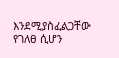እንደሚያስፈልጋቸው የገለፀ ሲሆን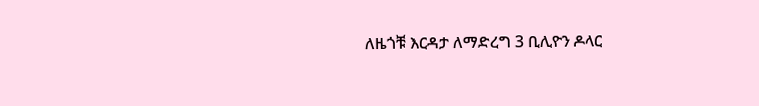ለዜጎቹ እርዳታ ለማድረግ 3 ቢሊዮን ዶላር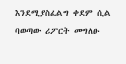እንደሚያስፈልግ ቀደም ሲል ባወጣው ሪፖርት መግለፁ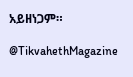አይዘነጋም።

@TikvahethMagazine